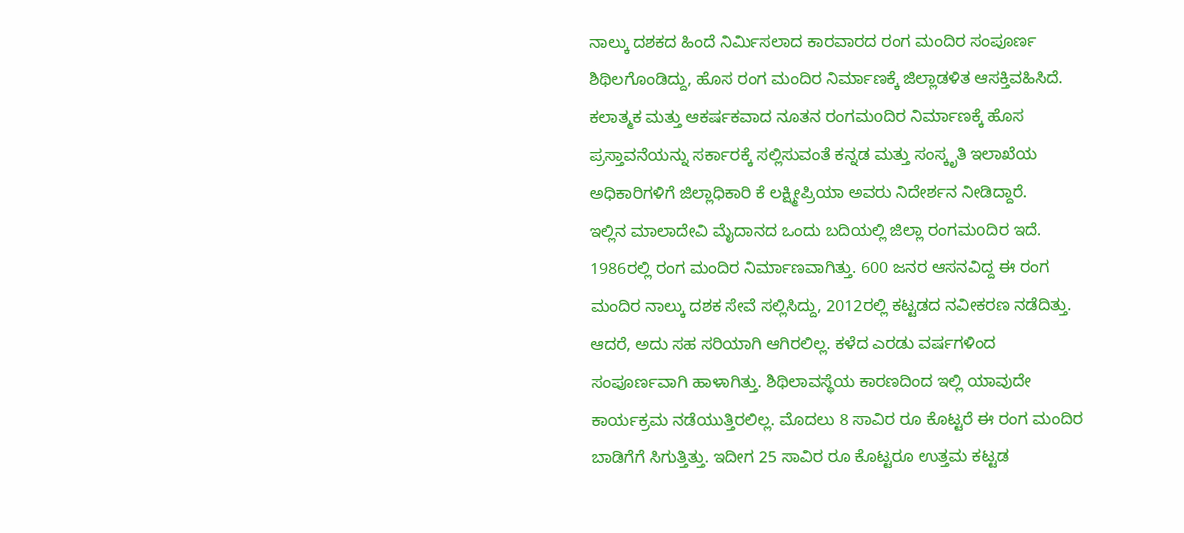ನಾಲ್ಕು ದಶಕದ ಹಿಂದೆ ನಿರ್ಮಿಸಲಾದ ಕಾರವಾರದ ರಂಗ ಮಂದಿರ ಸಂಪೂರ್ಣ ಶಿಥಿಲಗೊಂಡಿದ್ದು, ಹೊಸ ರಂಗ ಮಂದಿರ ನಿರ್ಮಾಣಕ್ಕೆ ಜಿಲ್ಲಾಡಳಿತ ಆಸಕ್ತಿವಹಿಸಿದೆ. ಕಲಾತ್ಮಕ ಮತ್ತು ಆಕರ್ಷಕವಾದ ನೂತನ ರಂಗಮoದಿರ ನಿರ್ಮಾಣಕ್ಕೆ ಹೊಸ ಪ್ರಸ್ತಾವನೆಯನ್ನು ಸರ್ಕಾರಕ್ಕೆ ಸಲ್ಲಿಸುವಂತೆ ಕನ್ನಡ ಮತ್ತು ಸಂಸ್ಕೃತಿ ಇಲಾಖೆಯ ಅಧಿಕಾರಿಗಳಿಗೆ ಜಿಲ್ಲಾಧಿಕಾರಿ ಕೆ ಲಕ್ಷ್ಮೀಪ್ರಿಯಾ ಅವರು ನಿದೇರ್ಶನ ನೀಡಿದ್ದಾರೆ.
ಇಲ್ಲಿನ ಮಾಲಾದೇವಿ ಮೈದಾನದ ಒಂದು ಬದಿಯಲ್ಲಿ ಜಿಲ್ಲಾ ರಂಗಮoದಿರ ಇದೆ. 1986ರಲ್ಲಿ ರಂಗ ಮಂದಿರ ನಿರ್ಮಾಣವಾಗಿತ್ತು. 600 ಜನರ ಆಸನವಿದ್ದ ಈ ರಂಗ ಮಂದಿರ ನಾಲ್ಕು ದಶಕ ಸೇವೆ ಸಲ್ಲಿಸಿದ್ದು, 2012ರಲ್ಲಿ ಕಟ್ಟಡದ ನವೀಕರಣ ನಡೆದಿತ್ತು. ಆದರೆ, ಅದು ಸಹ ಸರಿಯಾಗಿ ಆಗಿರಲಿಲ್ಲ. ಕಳೆದ ಎರಡು ವರ್ಷಗಳಿಂದ ಸಂಪೂರ್ಣವಾಗಿ ಹಾಳಾಗಿತ್ತು. ಶಿಥಿಲಾವಸ್ಥೆಯ ಕಾರಣದಿಂದ ಇಲ್ಲಿ ಯಾವುದೇ ಕಾರ್ಯಕ್ರಮ ನಡೆಯುತ್ತಿರಲಿಲ್ಲ. ಮೊದಲು 8 ಸಾವಿರ ರೂ ಕೊಟ್ಟರೆ ಈ ರಂಗ ಮಂದಿರ ಬಾಡಿಗೆಗೆ ಸಿಗುತ್ತಿತ್ತು. ಇದೀಗ 25 ಸಾವಿರ ರೂ ಕೊಟ್ಟರೂ ಉತ್ತಮ ಕಟ್ಟಡ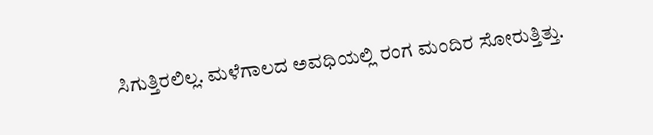ಸಿಗುತ್ತಿರಲಿಲ್ಲ. ಮಳೆಗಾಲದ ಅವಧಿಯಲ್ಲಿ ರಂಗ ಮಂದಿರ ಸೋರುತ್ತಿತ್ತು.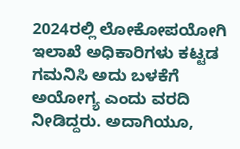2024ರಲ್ಲಿ ಲೋಕೋಪಯೋಗಿ ಇಲಾಖೆ ಅಧಿಕಾರಿಗಳು ಕಟ್ಟಡ ಗಮನಿಸಿ ಅದು ಬಳಕೆಗೆ ಅಯೋಗ್ಯ ಎಂದು ವರದಿ ನೀಡಿದ್ದರು. ಅದಾಗಿಯೂ,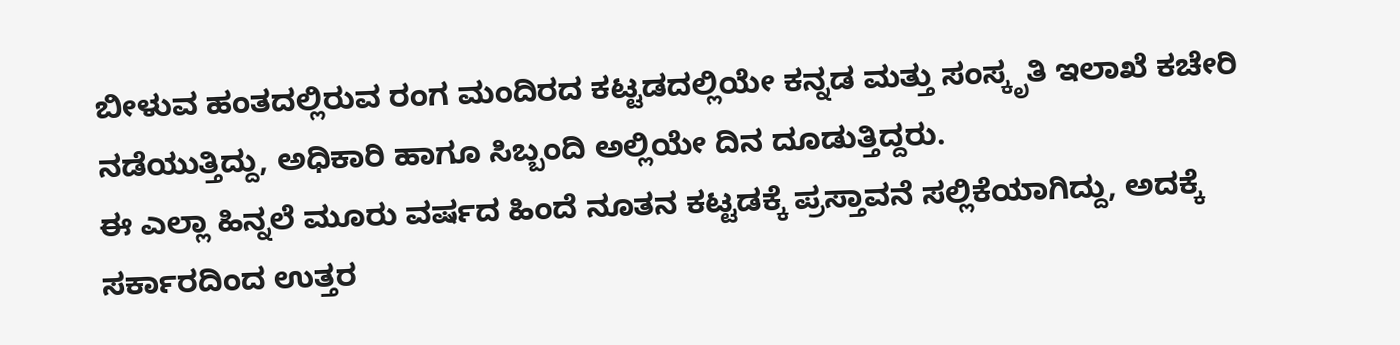ಬೀಳುವ ಹಂತದಲ್ಲಿರುವ ರಂಗ ಮಂದಿರದ ಕಟ್ಟಡದಲ್ಲಿಯೇ ಕನ್ನಡ ಮತ್ತು ಸಂಸ್ಕೃತಿ ಇಲಾಖೆ ಕಚೇರಿ ನಡೆಯುತ್ತಿದ್ದು, ಅಧಿಕಾರಿ ಹಾಗೂ ಸಿಬ್ಬಂದಿ ಅಲ್ಲಿಯೇ ದಿನ ದೂಡುತ್ತಿದ್ದರು.
ಈ ಎಲ್ಲಾ ಹಿನ್ನಲೆ ಮೂರು ವರ್ಷದ ಹಿಂದೆ ನೂತನ ಕಟ್ಟಡಕ್ಕೆ ಪ್ರಸ್ತಾವನೆ ಸಲ್ಲಿಕೆಯಾಗಿದ್ದು, ಅದಕ್ಕೆ ಸರ್ಕಾರದಿಂದ ಉತ್ತರ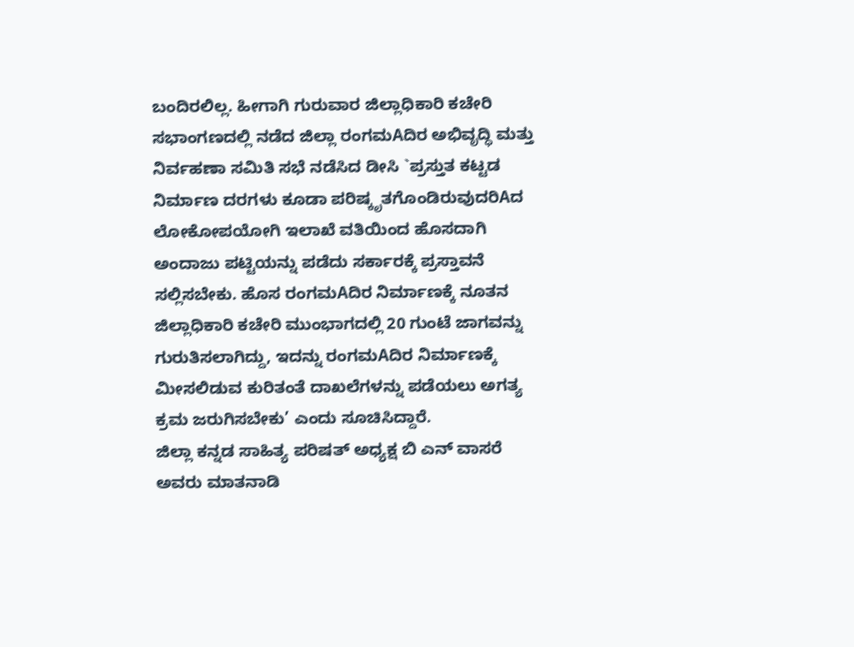ಬಂದಿರಲಿಲ್ಲ. ಹೀಗಾಗಿ ಗುರುವಾರ ಜಿಲ್ಲಾಧಿಕಾರಿ ಕಚೇರಿ ಸಭಾಂಗಣದಲ್ಲಿ ನಡೆದ ಜಿಲ್ಲಾ ರಂಗಮAದಿರ ಅಭಿವೃದ್ಧಿ ಮತ್ತು ನಿರ್ವಹಣಾ ಸಮಿತಿ ಸಭೆ ನಡೆಸಿದ ಡೀಸಿ `ಪ್ರಸ್ತುತ ಕಟ್ಟಡ ನಿರ್ಮಾಣ ದರಗಳು ಕೂಡಾ ಪರಿಷ್ಕೃತಗೊಂಡಿರುವುದರಿAದ ಲೋಕೋಪಯೋಗಿ ಇಲಾಖೆ ವತಿಯಿಂದ ಹೊಸದಾಗಿ ಅಂದಾಜು ಪಟ್ಟಿಯನ್ನು ಪಡೆದು ಸರ್ಕಾರಕ್ಕೆ ಪ್ರಸ್ತಾವನೆ ಸಲ್ಲಿಸಬೇಕು. ಹೊಸ ರಂಗಮAದಿರ ನಿರ್ಮಾಣಕ್ಕೆ ನೂತನ ಜಿಲ್ಲಾಧಿಕಾರಿ ಕಚೇರಿ ಮುಂಭಾಗದಲ್ಲಿ 20 ಗುಂಟೆ ಜಾಗವನ್ನು ಗುರುತಿಸಲಾಗಿದ್ದು, ಇದನ್ನು ರಂಗಮAದಿರ ನಿರ್ಮಾಣಕ್ಕೆ ಮೀಸಲಿಡುವ ಕುರಿತಂತೆ ದಾಖಲೆಗಳನ್ನು ಪಡೆಯಲು ಅಗತ್ಯ ಕ್ರಮ ಜರುಗಿಸಬೇಕು’ ಎಂದು ಸೂಚಿಸಿದ್ದಾರೆ.
ಜಿಲ್ಲಾ ಕನ್ನಡ ಸಾಹಿತ್ಯ ಪರಿಷತ್ ಅಧ್ಯಕ್ಷ ಬಿ ಎನ್ ವಾಸರೆ ಅವರು ಮಾತನಾಡಿ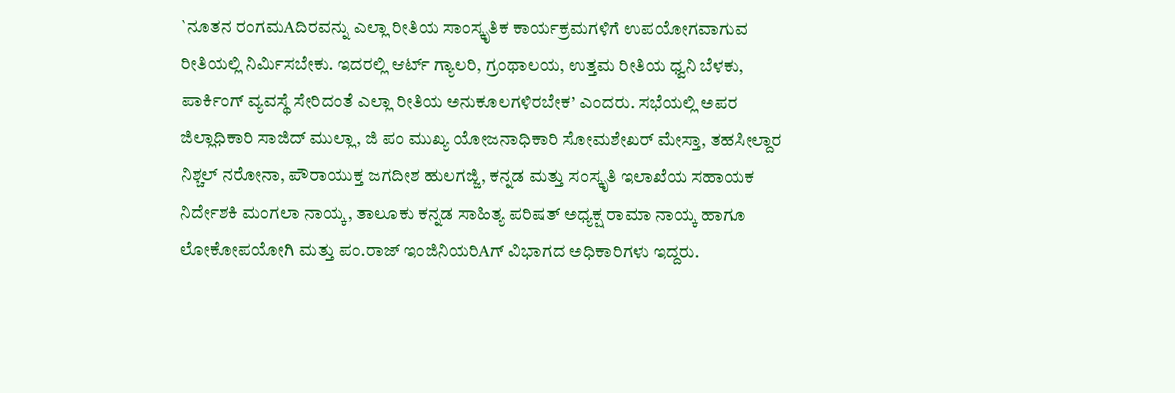`ನೂತನ ರಂಗಮAದಿರವನ್ನು ಎಲ್ಲಾ ರೀತಿಯ ಸಾಂಸ್ಕೃತಿಕ ಕಾರ್ಯಕ್ರಮಗಳಿಗೆ ಉಪಯೋಗವಾಗುವ ರೀತಿಯಲ್ಲಿ ನಿರ್ಮಿಸಬೇಕು. ಇದರಲ್ಲಿ ಆರ್ಟ್ ಗ್ಯಾಲರಿ, ಗ್ರಂಥಾಲಯ, ಉತ್ತಮ ರೀತಿಯ ಧ್ವನಿ ಬೆಳಕು, ಪಾರ್ಕಿಂಗ್ ವ್ಯವಸ್ಥೆ ಸೇರಿದಂತೆ ಎಲ್ಲಾ ರೀತಿಯ ಅನುಕೂಲಗಳಿರಬೇಕ’ ಎಂದರು. ಸಭೆಯಲ್ಲಿ ಅಪರ ಜಿಲ್ಲಾಧಿಕಾರಿ ಸಾಜಿದ್ ಮುಲ್ಲಾ, ಜಿ ಪಂ ಮುಖ್ಯ ಯೋಜನಾಧಿಕಾರಿ ಸೋಮಶೇಖರ್ ಮೇಸ್ತಾ, ತಹಸೀಲ್ದಾರ ನಿಶ್ಚಲ್ ನರೋನಾ, ಪೌರಾಯುಕ್ತ ಜಗದೀಶ ಹುಲಗಜ್ಜಿ, ಕನ್ನಡ ಮತ್ತು ಸಂಸ್ಕೃತಿ ಇಲಾಖೆಯ ಸಹಾಯಕ ನಿರ್ದೇಶಕಿ ಮಂಗಲಾ ನಾಯ್ಕ, ತಾಲೂಕು ಕನ್ನಡ ಸಾಹಿತ್ಯ ಪರಿಷತ್ ಅಧ್ಯಕ್ಷ ರಾಮಾ ನಾಯ್ಕ ಹಾಗೂ ಲೋಕೋಪಯೋಗಿ ಮತ್ತು ಪಂ.ರಾಜ್ ಇಂಜಿನಿಯರಿAಗ್ ವಿಭಾಗದ ಅಧಿಕಾರಿಗಳು ಇದ್ದರು.